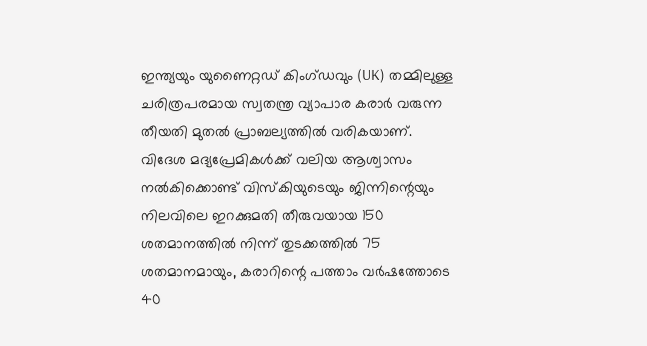ഇന്ത്യയും യുണൈറ്റഡ് കിംഗ്ഡവും (UK) തമ്മിലുള്ള ചരിത്രപരമായ സ്വതന്ത്ര വ്യാപാര കരാർ വരുന്ന തീയതി മുതൽ പ്രാബല്യത്തിൽ വരികയാണ്. വിദേശ മദ്യപ്രേമികൾക്ക് വലിയ ആശ്വാസം നൽകിക്കൊണ്ട് വിസ്കിയുടെയും ജിന്നിന്റെയും നിലവിലെ ഇറക്കുമതി തീരുവയായ 150 ശതമാനത്തിൽ നിന്ന് തുടക്കത്തിൽ 75 ശതമാനമായും, കരാറിന്റെ പത്താം വർഷത്തോടെ 40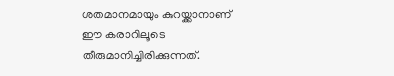ശതമാനമായും കുറയ്ക്കാനാണ് ഈ കരാറിലൂടെ തീരുമാനിച്ചിരിക്കുന്നത്.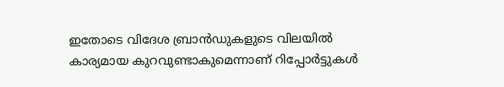ഇതോടെ വിദേശ ബ്രാൻഡുകളുടെ വിലയിൽ കാര്യമായ കുറവുണ്ടാകുമെന്നാണ് റിപ്പോർട്ടുകൾ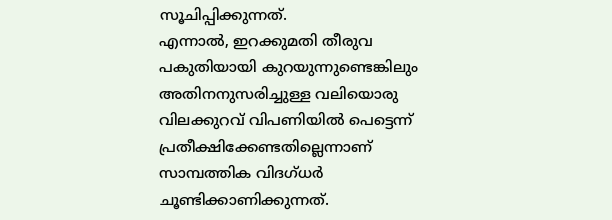സൂചിപ്പിക്കുന്നത്.
എന്നാൽ, ഇറക്കുമതി തീരുവ പകുതിയായി കുറയുന്നുണ്ടെങ്കിലും അതിനനുസരിച്ചുള്ള വലിയൊരു വിലക്കുറവ് വിപണിയിൽ പെട്ടെന്ന് പ്രതീക്ഷിക്കേണ്ടതില്ലെന്നാണ് സാമ്പത്തിക വിദഗ്ധർ ചൂണ്ടിക്കാണിക്കുന്നത്.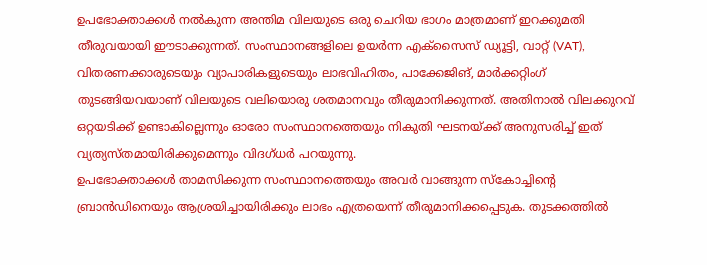ഉപഭോക്താക്കൾ നൽകുന്ന അന്തിമ വിലയുടെ ഒരു ചെറിയ ഭാഗം മാത്രമാണ് ഇറക്കുമതി തീരുവയായി ഈടാക്കുന്നത്. സംസ്ഥാനങ്ങളിലെ ഉയർന്ന എക്സൈസ് ഡ്യൂട്ടി, വാറ്റ് (VAT), വിതരണക്കാരുടെയും വ്യാപാരികളുടെയും ലാഭവിഹിതം, പാക്കേജിങ്, മാർക്കറ്റിംഗ് തുടങ്ങിയവയാണ് വിലയുടെ വലിയൊരു ശതമാനവും തീരുമാനിക്കുന്നത്. അതിനാൽ വിലക്കുറവ് ഒറ്റയടിക്ക് ഉണ്ടാകില്ലെന്നും ഓരോ സംസ്ഥാനത്തെയും നികുതി ഘടനയ്ക്ക് അനുസരിച്ച് ഇത് വ്യത്യസ്തമായിരിക്കുമെന്നും വിദഗ്ധർ പറയുന്നു.
ഉപഭോക്താക്കൾ താമസിക്കുന്ന സംസ്ഥാനത്തെയും അവർ വാങ്ങുന്ന സ്കോച്ചിന്റെ ബ്രാൻഡിനെയും ആശ്രയിച്ചായിരിക്കും ലാഭം എത്രയെന്ന് തീരുമാനിക്കപ്പെടുക. തുടക്കത്തിൽ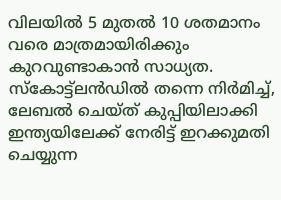വിലയിൽ 5 മുതൽ 10 ശതമാനം വരെ മാത്രമായിരിക്കും കുറവുണ്ടാകാൻ സാധ്യത. സ്കോട്ട്ലൻഡിൽ തന്നെ നിർമിച്ച്, ലേബൽ ചെയ്ത് കുപ്പിയിലാക്കി ഇന്ത്യയിലേക്ക് നേരിട്ട് ഇറക്കുമതി ചെയ്യുന്ന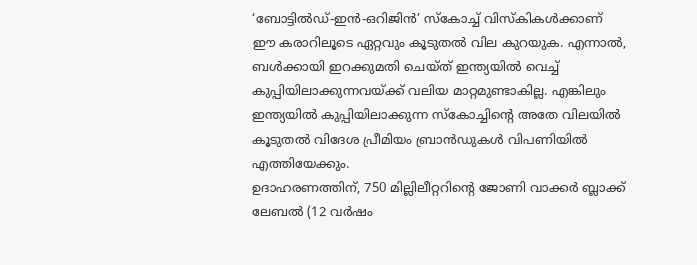‘ബോട്ടിൽഡ്-ഇൻ-ഒറിജിൻ’ സ്കോച്ച് വിസ്കികൾക്കാണ് ഈ കരാറിലൂടെ ഏറ്റവും കൂടുതൽ വില കുറയുക. എന്നാൽ, ബൾക്കായി ഇറക്കുമതി ചെയ്ത് ഇന്ത്യയിൽ വെച്ച് കുപ്പിയിലാക്കുന്നവയ്ക്ക് വലിയ മാറ്റമുണ്ടാകില്ല. എങ്കിലും ഇന്ത്യയിൽ കുപ്പിയിലാക്കുന്ന സ്കോച്ചിന്റെ അതേ വിലയിൽ കൂടുതൽ വിദേശ പ്രീമിയം ബ്രാൻഡുകൾ വിപണിയിൽ എത്തിയേക്കും.
ഉദാഹരണത്തിന്, 750 മില്ലിലീറ്ററിന്റെ ജോണി വാക്കർ ബ്ലാക്ക് ലേബൽ (12 വർഷം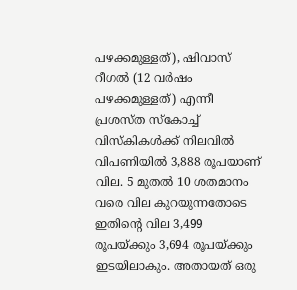പഴക്കമുള്ളത്), ഷിവാസ് റീഗൽ (12 വർഷം പഴക്കമുള്ളത്) എന്നീ പ്രശസ്ത സ്കോച്ച് വിസ്കികൾക്ക് നിലവിൽ വിപണിയിൽ 3,888 രൂപയാണ് വില. 5 മുതൽ 10 ശതമാനം വരെ വില കുറയുന്നതോടെ ഇതിന്റെ വില 3,499 രൂപയ്ക്കും 3,694 രൂപയ്ക്കും ഇടയിലാകും. അതായത് ഒരു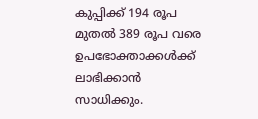കുപ്പിക്ക് 194 രൂപ മുതൽ 389 രൂപ വരെ ഉപഭോക്താക്കൾക്ക് ലാഭിക്കാൻ സാധിക്കും.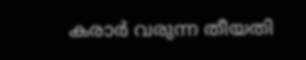കരാർ വരുന്ന തീയതി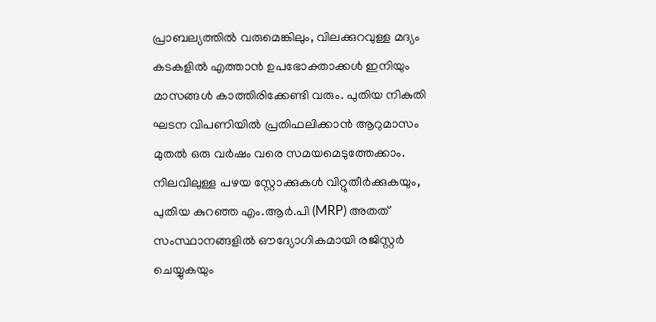പ്രാബല്യത്തിൽ വരുമെങ്കിലും, വിലക്കുറവുള്ള മദ്യം കടകളിൽ എത്താൻ ഉപഭോക്താക്കൾ ഇനിയും മാസങ്ങൾ കാത്തിരിക്കേണ്ടി വരും. പുതിയ നികുതി ഘടന വിപണിയിൽ പ്രതിഫലിക്കാൻ ആറുമാസം മുതൽ ഒരു വർഷം വരെ സമയമെടുത്തേക്കാം. നിലവിലുള്ള പഴയ സ്റ്റോക്കുകൾ വിറ്റുതീർക്കുകയും, പുതിയ കുറഞ്ഞ എം.ആർ.പി (MRP) അതത് സംസ്ഥാനങ്ങളിൽ ഔദ്യോഗികമായി രജിസ്റ്റർ ചെയ്യുകയും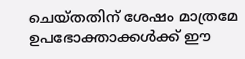ചെയ്തതിന് ശേഷം മാത്രമേ ഉപഭോക്താക്കൾക്ക് ഈ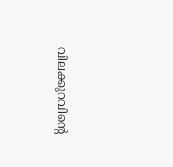വിലക്കുറവിന്റെ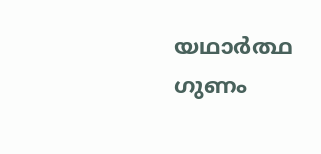യഥാർത്ഥ ഗുണം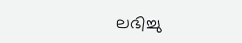ലഭിച്ചു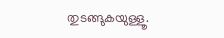തുടങ്ങുകയുള്ളൂ.